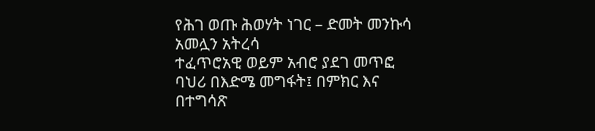የሕገ ወጡ ሕወሃት ነገር – ድመት መንኩሳ አመሏን አትረሳ
ተፈጥሮአዊ ወይም አብሮ ያደገ መጥፎ ባህሪ በእድሜ መግፋት፤ በምክር እና በተግሳጽ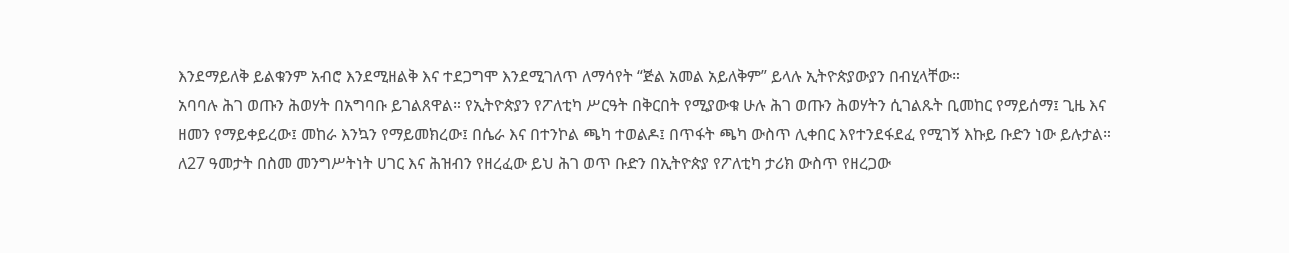እንደማይለቅ ይልቁንም አብሮ እንደሚዘልቅ እና ተደጋግሞ እንደሚገለጥ ለማሳየት “ጅል አመል አይለቅም” ይላሉ ኢትዮጵያውያን በብሂላቸው።
አባባሉ ሕገ ወጡን ሕወሃት በአግባቡ ይገልጸዋል። የኢትዮጵያን የፖለቲካ ሥርዓት በቅርበት የሚያውቁ ሁሉ ሕገ ወጡን ሕወሃትን ሲገልጹት ቢመከር የማይሰማ፤ ጊዜ እና ዘመን የማይቀይረው፤ መከራ እንኳን የማይመክረው፤ በሴራ እና በተንኮል ጫካ ተወልዶ፤ በጥፋት ጫካ ውስጥ ሊቀበር እየተንደፋደፈ የሚገኝ እኩይ ቡድን ነው ይሉታል።
ለ27 ዓመታት በስመ መንግሥትነት ሀገር እና ሕዝብን የዘረፈው ይህ ሕገ ወጥ ቡድን በኢትዮጵያ የፖለቲካ ታሪክ ውስጥ የዘረጋው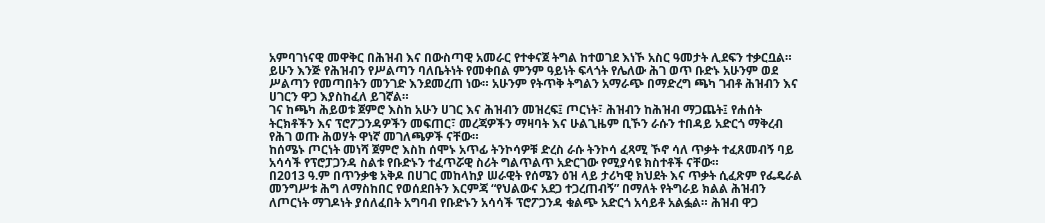አምባገነናዊ መዋቅር በሕዝብ እና በውስጣዊ አመራር የተቀናጀ ትግል ከተወገደ እነኾ አስር ዓመታት ሊደፍን ተቃርቧል።
ይሁን እንጅ የሕዝብን የሥልጣን ባለቤትነት የመቀበል ምንም ዓይነት ፍላጎት የሌለው ሕገ ወጥ ቡድኑ አሁንም ወደ ሥልጣን የመጣበትን መንገድ እንደመረጠ ነው። አሁንም የትጥቅ ትግልን አማራጭ በማድረግ ጫካ ገብቶ ሕዝብን እና ሀገርን ዋጋ እያስከፈለ ይገኛል።
ገና ከጫካ ሕይወቱ ጀምሮ እስከ አሁን ሀገር እና ሕዝብን መዝረፍ፤ ጦርነት፣ ሕዝብን ከሕዝብ ማጋጨት፤ የሐሰት ትርክቶችን እና ፕሮፖጋንዳዎችን መፍጠር፣ መረጃዎችን ማዛባት እና ሁልጊዜም ቢኾን ራሱን ተበዳይ አድርጎ ማቅረብ የሕገ ወጡ ሕወሃት ዋነኛ መገለጫዎች ናቸው።
ከሰሜኑ ጦርነት መነሻ ጀምሮ እስከ ሰሞኑ አጥፊ ትንኮሳዎቹ ድረስ ራሱ ትንኮሳ ፈጻሚ ኾኖ ሳለ ጥቃት ተፈጸመብኝ ባይ አሳሳች የፕሮፓጋንዳ ስልቱ የቡድኑን ተፈጥሯዊ ስሪት ግልጥልጥ አድርገው የሚያሳዩ ክስተቶች ናቸው።
በ2013 ዓ.ም በጥንቃቄ አቅዶ በሀገር መከላከያ ሠራዊት የሰሜን ዕዝ ላይ ታሪካዊ ክህደት እና ጥቃት ሲፈጽም የፌዴራል መንግሥቱ ሕግ ለማስከበር የወሰደበትን እርምጃ “የህልውና አደጋ ተጋረጠብኝ” በማለት የትግራይ ክልል ሕዝብን ለጦርነት ማገዶነት ያሰለፈበት አግባብ የቡድኑን አሳሳች ፕሮፖጋንዳ ቁልጭ አድርጎ አሳይቶ አልፏል። ሕዝብ ዋጋ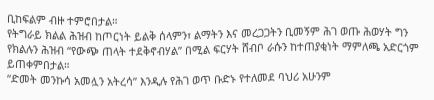ቢከፍልም ብዙ ተምሮበታል።
የትግራይ ክልል ሕዝብ ከጦርነት ይልቅ ሰላምን፣ ልማትን እና መረጋጋትን ቢመኝም ሕገ ወጡ ሕወሃት ግን የክልሉን ሕዝብ “የውጭ ጠላት ተደቅኖብሃል” በሚል ፍርሃት ሸብቦ ራሱን ከተጠያቂነት ማምለጫ አድርጎም ይጠቀምበታል።
“ድመት መንኩሳ አመሏን አትረሳ” እንዲሉ የሕገ ወጥ ቡድኑ የተለመደ ባህሪ አሁንም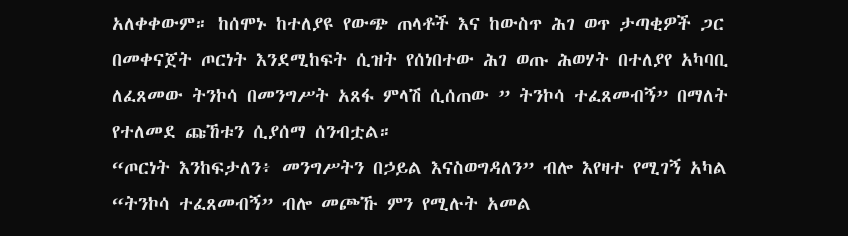አለቀቀውም። ከሰሞኑ ከተለያዩ የውጭ ጠላቶች እና ከውስጥ ሕገ ወጥ ታጣቂዎች ጋር በመቀናጀት ጦርነት እንደሚከፍት ሲዝት የሰነበተው ሕገ ወጡ ሕወሃት በተለያየ አካባቢ ለፈጸመው ትንኮሳ በመንግሥት አጸፋ ምላሽ ሲሰጠው ” ትንኮሳ ተፈጸመብኝ” በማለት የተለመደ ጩኸቱን ሲያሰማ ሰንብቷል።
“ጦርነት እንከፍታለን፥ መንግሥትን በኃይል እናስወግዳለን” ብሎ እየዛተ የሚገኝ አካል “ትንኮሳ ተፈጸመብኝ” ብሎ መጮኹ ምን የሚሉት አመል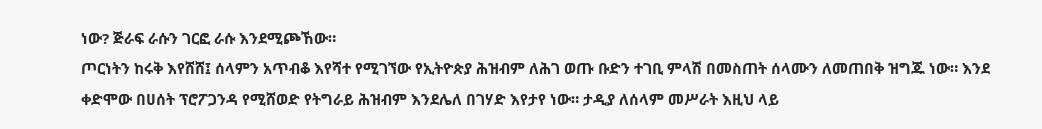ነው? ጅራፍ ራሱን ገርፎ ራሱ እንደሚጮኸው።
ጦርነትን ከሩቅ እየሸሸ፤ ሰላምን አጥብቆ እየሻተ የሚገኘው የኢትዮጵያ ሕዝብም ለሕገ ወጡ ቡድን ተገቢ ምላሽ በመስጠት ሰላሙን ለመጠበቅ ዝግጁ ነው። እንደ ቀድሞው በሀሰት ፕሮፖጋንዳ የሚሸወድ የትግራይ ሕዝብም እንደሌለ በገሃድ እየታየ ነው። ታዲያ ለሰላም መሥራት እዚህ ላይ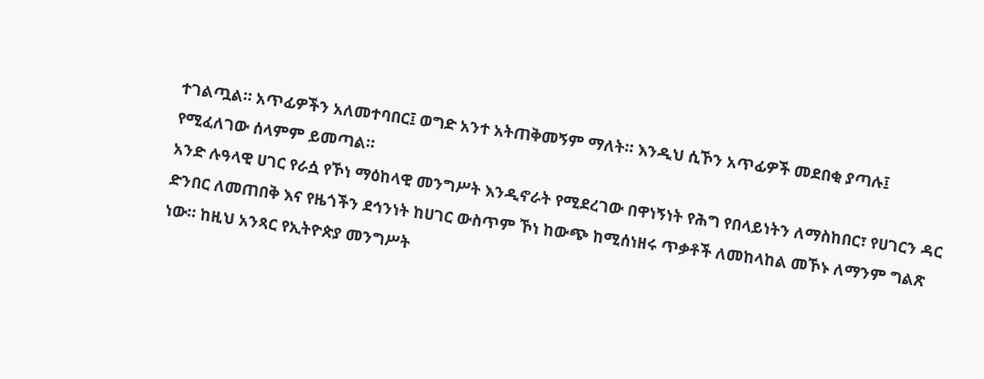ተገልጧል። አጥፊዎችን አለመተባበር፤ ወግድ አንተ አትጠቅመኝም ማለት። እንዲህ ሲኾን አጥፊዎች መደበቂ ያጣሉ፤ የሚፈለገው ሰላምም ይመጣል።
አንድ ሉዓላዊ ሀገር የራሷ የኾነ ማዕከላዊ መንግሥት እንዲኖራት የሚደረገው በዋነኝነት የሕግ የበላይነትን ለማስከበር፣ የሀገርን ዳር ድንበር ለመጠበቅ እና የዜጎችን ደኅንነት ከሀገር ውስጥም ኾነ ከውጭ ከሚሰነዘሩ ጥቃቶች ለመከላከል መኾኑ ለማንም ግልጽ ነው። ከዚህ አንጻር የኢትዮጵያ መንግሥት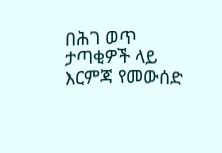በሕገ ወጥ ታጣቂዎች ላይ እርምጃ የመውሰድ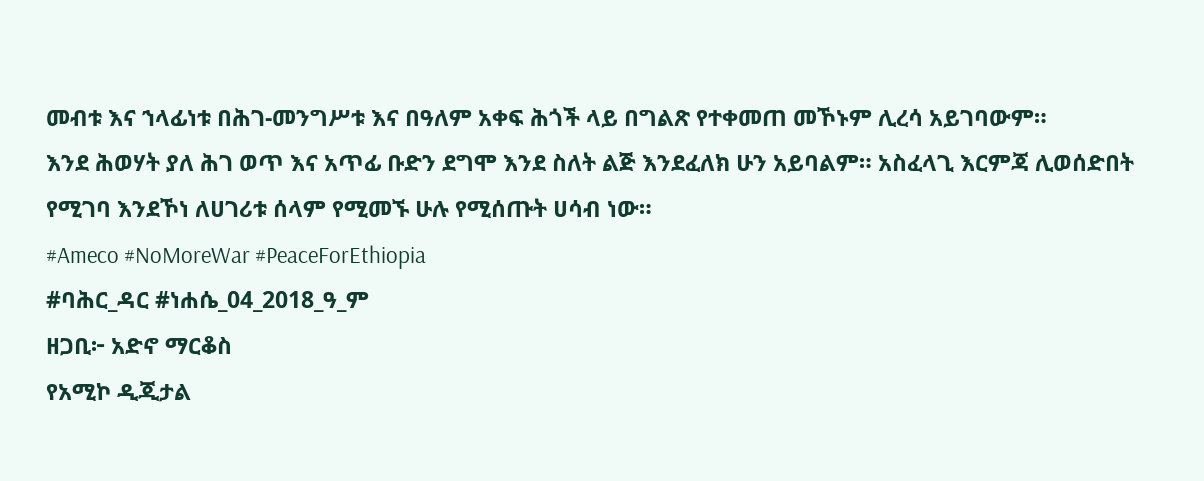መብቱ እና ኀላፊነቱ በሕገ-መንግሥቱ እና በዓለም አቀፍ ሕጎች ላይ በግልጽ የተቀመጠ መኾኑም ሊረሳ አይገባውም።
እንደ ሕወሃት ያለ ሕገ ወጥ እና አጥፊ ቡድን ደግሞ እንደ ስለት ልጅ እንደፈለክ ሁን አይባልም። አስፈላጊ እርምጃ ሊወሰድበት የሚገባ እንደኾነ ለሀገሪቱ ሰላም የሚመኙ ሁሉ የሚሰጡት ሀሳብ ነው።
#Ameco #NoMoreWar #PeaceForEthiopia
#ባሕር_ዳር #ነሐሴ_04_2018_ዓ_ም
ዘጋቢ፦ አድኖ ማርቆስ
የአሚኮ ዲጂታል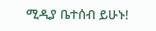ሚዲያ ቤተሰብ ይሁኑ!